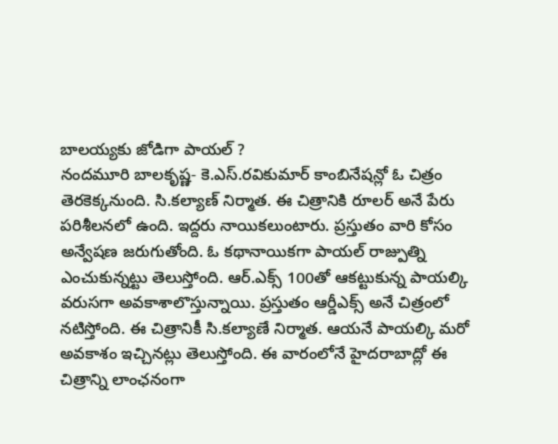బాలయ్యకు జోడిగా పాయల్ ?
నందమూరి బాలకృష్ణ- కె.ఎస్.రవికుమార్ కాంబినేషన్లో ఓ చిత్రం తెరకెక్కనుంది. సి.కల్యాణ్ నిర్మాత. ఈ చిత్రానికి రూలర్ అనే పేరు పరిశీలనలో ఉంది. ఇద్దరు నాయికలుంటారు. ప్రస్తుతం వారి కోసం అన్వేషణ జరుగుతోంది. ఓ కథానాయికగా పాయల్ రాజ్పుత్ని ఎంచుకున్నట్టు తెలుస్తోంది. ఆర్.ఎక్స్ 100తో ఆకట్టుకున్న పాయల్కి వరుసగా అవకాశాలొస్తున్నాయి. ప్రస్తుతం ఆర్డీఎక్స్ అనే చిత్రంలో నటిస్తోంది. ఈ చిత్రానికీ సి.కల్యాణే నిర్మాత. ఆయనే పాయల్కి మరో అవకాశం ఇచ్చినట్లు తెలుస్తోంది. ఈ వారంలోనే హైదరాబాద్లో ఈ చిత్రాన్ని లాంఛనంగా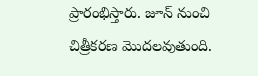ప్రారంభిస్తారు. జూన్ నుంచి చిత్రీకరణ మొదలవుతుంది.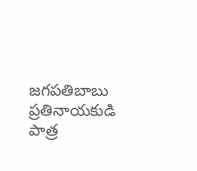జగపతిబాబు ప్రతినాయకుడి పాత్ర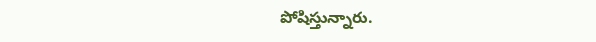పోషిస్తున్నారు.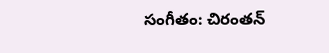సంగీతం: చిరంతన్